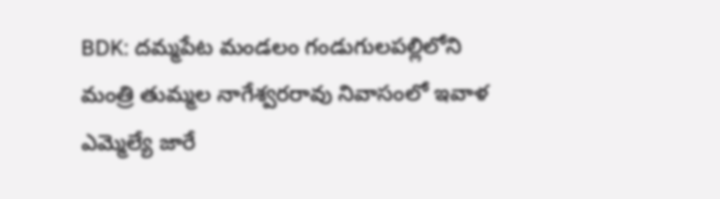BDK: దమ్మపేట మండలం గండుగులపల్లిలోని మంత్రి తుమ్మల నాగేశ్వరరావు నివాసంలో ఇవాళ ఎమ్మెల్యే జారే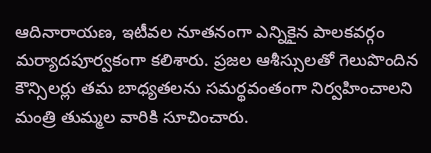ఆదినారాయణ, ఇటీవల నూతనంగా ఎన్నికైన పాలకవర్గం మర్యాదపూర్వకంగా కలిశారు. ప్రజల ఆశీస్సులతో గెలుపొందిన కౌన్సిలర్లు తమ బాధ్యతలను సమర్థవంతంగా నిర్వహించాలని మంత్రి తుమ్మల వారికి సూచించారు.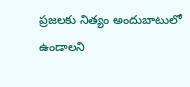ప్రజలకు నిత్యం అందుబాటులో ఉండాలని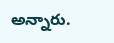అన్నారు.